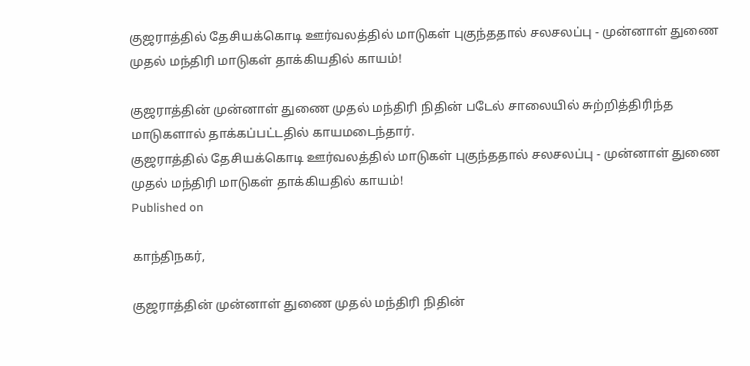குஜராத்தில் தேசியக்கொடி ஊர்வலத்தில் மாடுகள் புகுந்ததால் சலசலப்பு - முன்னாள் துணை முதல் மந்திரி மாடுகள் தாக்கியதில் காயம்!

குஜராத்தின் முன்னாள் துணை முதல் மந்திரி நிதின் படேல் சாலையில் சுற்றித்திரிந்த மாடுகளால் தாக்கப்பட்டதில் காயமடைந்தார்.
குஜராத்தில் தேசியக்கொடி ஊர்வலத்தில் மாடுகள் புகுந்ததால் சலசலப்பு - முன்னாள் துணை முதல் மந்திரி மாடுகள் தாக்கியதில் காயம்!
Published on

காந்திநகர்,

குஜராத்தின் முன்னாள் துணை முதல் மந்திரி நிதின்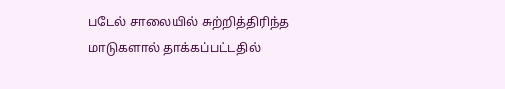படேல் சாலையில் சுற்றித்திரிந்த மாடுகளால் தாக்கப்பட்டதில்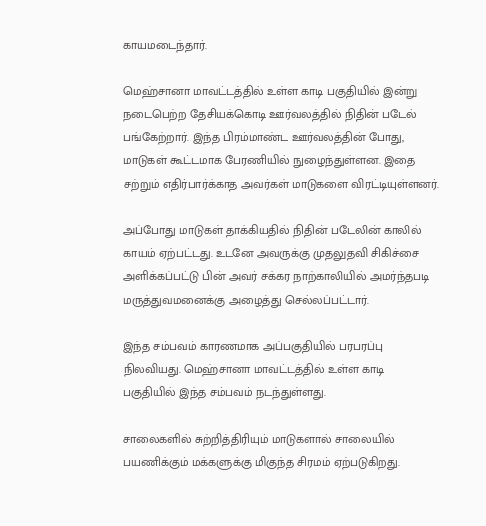காயமடைந்தார்.

மெஹ்சானா மாவட்டத்தில் உள்ள காடி பகுதியில் இன்று நடைபெற்ற தேசியக்கொடி ஊர்வலத்தில் நிதின் படேல் பங்கேற்றார். இந்த பிரம்மாண்ட ஊர்வலத்தின் போது, மாடுகள் கூட்டமாக பேரணியில் நுழைந்துள்ளன. இதை சற்றும் எதிர்பார்க்காத அவர்கள் மாடுகளை விரட்டியுள்ளனர்.

அப்போது மாடுகள் தாக்கியதில் நிதின் படேலின் காலில் காயம் ஏற்பட்டது. உடனே அவருக்கு முதலுதவி சிகிச்சை அளிக்கப்பட்டு பின் அவர் சக்கர நாற்காலியில் அமர்ந்தபடி மருத்துவமனைக்கு அழைத்து செல்லப்பட்டார்.

இந்த சம்பவம் காரணமாக அப்பகுதியில் பரபரப்பு நிலவியது. மெஹ்சானா மாவட்டத்தில் உள்ள காடி பகுதியில் இந்த சம்பவம் நடந்துள்ளது.

சாலைகளில் சுற்றித்திரியும் மாடுகளால் சாலையில் பயணிக்கும் மக்களுக்கு மிகுந்த சிரமம் ஏற்படுகிறது.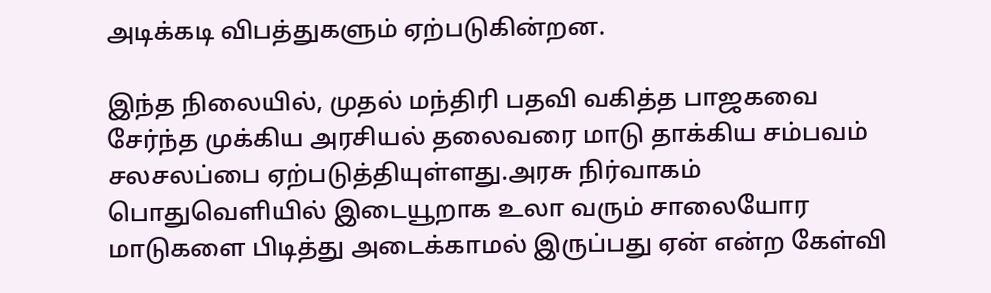அடிக்கடி விபத்துகளும் ஏற்படுகின்றன.

இந்த நிலையில், முதல் மந்திரி பதவி வகித்த பாஜகவை சேர்ந்த முக்கிய அரசியல் தலைவரை மாடு தாக்கிய சம்பவம் சலசலப்பை ஏற்படுத்தியுள்ளது.அரசு நிர்வாகம் பொதுவெளியில் இடையூறாக உலா வரும் சாலையோர மாடுகளை பிடித்து அடைக்காமல் இருப்பது ஏன் என்ற கேள்வி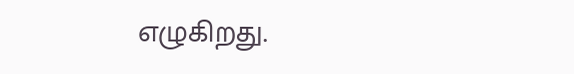எழுகிறது.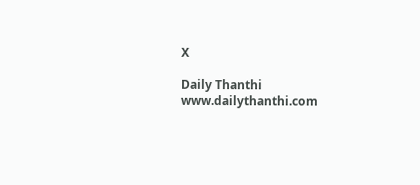X

Daily Thanthi
www.dailythanthi.com